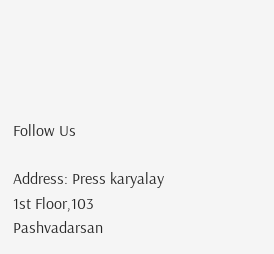Follow Us

Address: Press karyalay 1st Floor,103 Pashvadarsan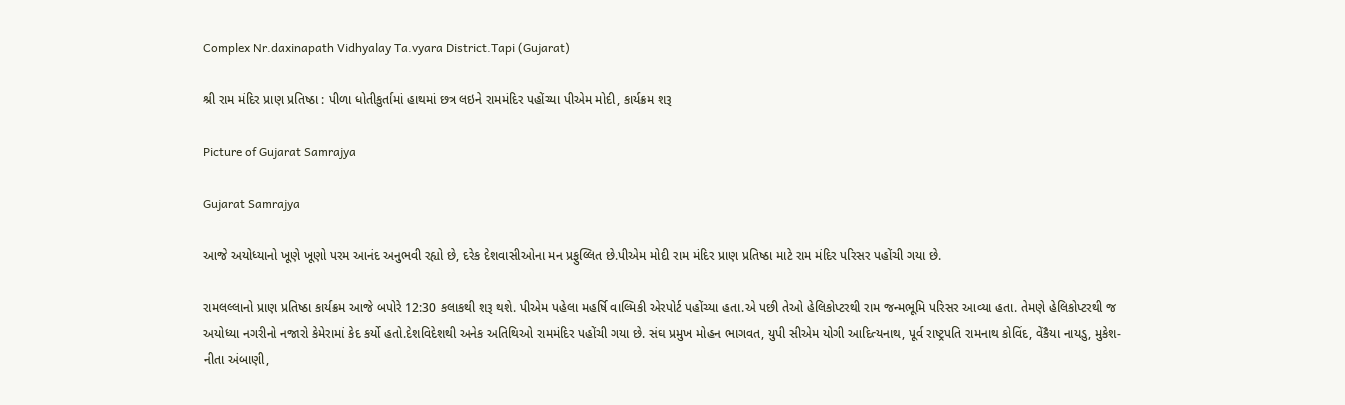Complex Nr.daxinapath Vidhyalay Ta.vyara District.Tapi (Gujarat)

શ્રી રામ મંદિર પ્રાણ પ્રતિષ્ઠા : પીળા ધોતીકુર્તામાં હાથમાં છત્ર લઇને રામમંદિર પહોંચ્યા પીએમ મોદી, કાર્યક્રમ શરૂ

Picture of Gujarat Samrajya

Gujarat Samrajya

આજે અયોધ્યાનો ખૂણે ખૂણો પરમ આનંદ અનુભવી રહ્યો છે, દરેક દેશવાસીઓના મન પ્રફુલ્લિત છે.પીએમ મોદી રામ મંદિર પ્રાણ પ્રતિષ્ઠા માટે રામ મંદિર પરિસર પહોંચી ગયા છે.

રામલલ્લાનો પ્રાણ પ્રતિષ્ઠા કાર્યક્રમ આજે બપોરે 12:30 કલાકથી શરૂ થશે. પીએમ પહેલા મહર્ષિ વાલ્મિકી એરપોર્ટ પહોંચ્યા હતા.એ પછી તેઓ હેલિકોપ્ટરથી રામ જન્મભૂમિ પરિસર આવ્યા હતા. તેમણે હેલિકોપ્ટરથી જ અયોધ્યા નગરીનો નજારો કેમેરામાં કેદ કર્યો હતો.દેશવિદેશથી અનેક અતિથિઓ રામમંદિર પહોંચી ગયા છે. સંઘ પ્રમુખ મોહન ભાગવત, યુપી સીએમ યોગી આદિત્યનાથ, પૂર્વ રાષ્ટ્રપતિ રામનાથ કોવિંદ, વેંકૈયા નાયડુ, મુકેશ-નીતા અંબાણી,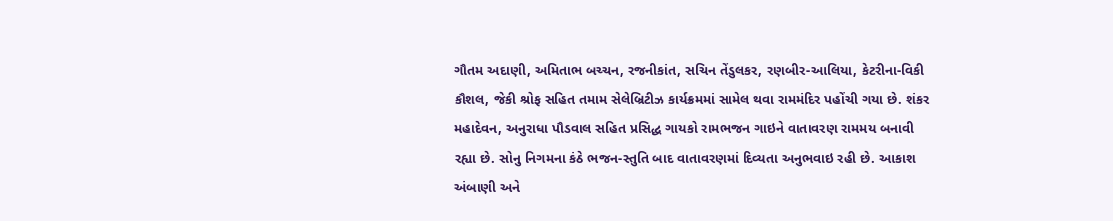ગૌતમ અદાણી, અમિતાભ બચ્ચન, રજનીકાંત, સચિન તેંડુલકર, રણબીર-આલિયા, કેટરીના-વિકી કૌશલ, જેકી શ્રોફ સહિત તમામ સેલેબ્રિટીઝ કાર્યક્રમમાં સામેલ થવા રામમંદિર પહોંચી ગયા છે. શંકર મહાદેવન, અનુરાધા પૌડવાલ સહિત પ્રસિદ્ધ ગાયકો રામભજન ગાઇને વાતાવરણ રામમય બનાવી રહ્યા છે. સોનુ નિગમના કંઠે ભજન-સ્તુતિ બાદ વાતાવરણમાં દિવ્યતા અનુભવાઇ રહી છે. આકાશ અંબાણી અને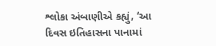શ્લોકા અંબાણીએ કહ્યું, ‘આ દિવસ ઇતિહાસના પાનામાં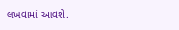લખવામાં આવશે.